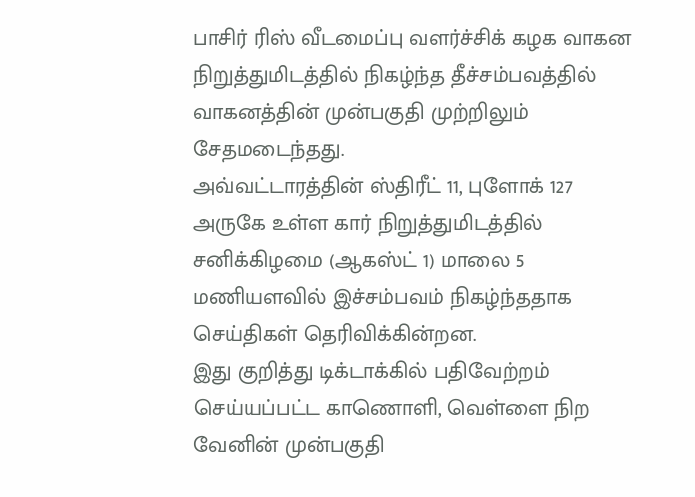பாசிர் ரிஸ் வீடமைப்பு வளர்ச்சிக் கழக வாகன நிறுத்துமிடத்தில் நிகழ்ந்த தீச்சம்பவத்தில் வாகனத்தின் முன்பகுதி முற்றிலும் சேதமடைந்தது.
அவ்வட்டாரத்தின் ஸ்திரீட் 11, புளோக் 127 அருகே உள்ள கார் நிறுத்துமிடத்தில் சனிக்கிழமை (ஆகஸ்ட் 1) மாலை 5 மணியளவில் இச்சம்பவம் நிகழ்ந்ததாக செய்திகள் தெரிவிக்கின்றன.
இது குறித்து டிக்டாக்கில் பதிவேற்றம் செய்யப்பட்ட காணொளி, வெள்ளை நிற வேனின் முன்பகுதி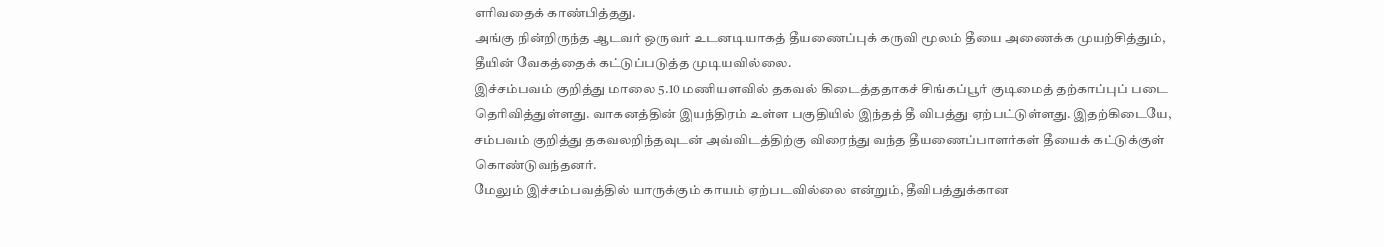எாிவதைக் காண்பித்தது.
அங்கு நின்றிருந்த ஆடவர் ஒருவர் உடனடியாகத் தீயணைப்புக் கருவி மூலம் தீயை அணைக்க முயற்சித்தும், தீயின் வேகத்தைக் கட்டுப்படுத்த முடியவில்லை.
இச்சம்பவம் குறித்து மாலை 5.10 மணியளவில் தகவல் கிடைத்ததாகச் சிங்கப்பூர் குடிமைத் தற்காப்புப் படை தெரிவித்துள்ளது. வாகனத்தின் இயந்திரம் உள்ள பகுதியில் இந்தத் தீ விபத்து ஏற்பட்டுள்ளது. இதற்கிடையே, சம்பவம் குறித்து தகவலறிந்தவுடன் அவ்விடத்திற்கு விரைந்து வந்த தீயணைப்பாளர்கள் தீயைக் கட்டுக்குள் கொண்டுவந்தனர்.
மேலும் இச்சம்பவத்தில் யாருக்கும் காயம் ஏற்படவில்லை என்றும், தீவிபத்துக்கான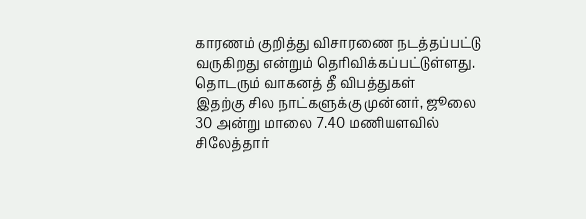காரணம் குறித்து விசாரணை நடத்தப்பட்டு வருகிறது என்றும் தெரிவிக்கப்பட்டுள்ளது.
தொடரும் வாகனத் தீ விபத்துகள்
இதற்கு சில நாட்களுக்கு முன்னர், ஜூலை 30 அன்று மாலை 7.40 மணியளவில் சிலேத்தார்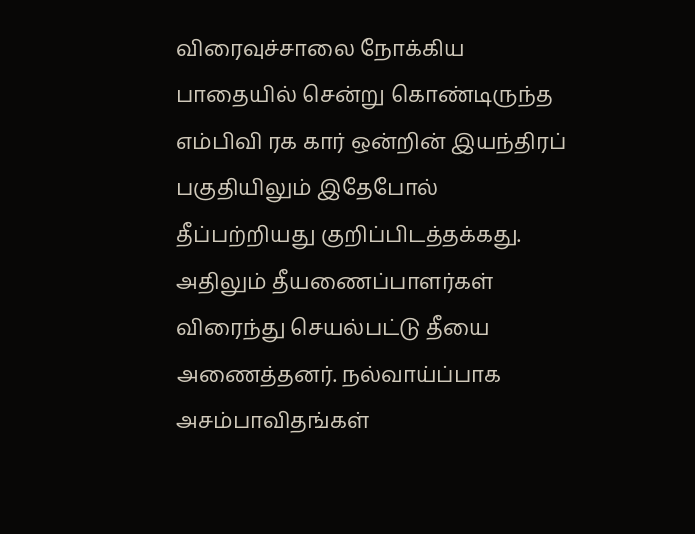விரைவுச்சாலை நோக்கிய பாதையில் சென்று கொண்டிருந்த எம்பிவி ரக கார் ஒன்றின் இயந்திரப் பகுதியிலும் இதேபோல் தீப்பற்றியது குறிப்பிடத்தக்கது.
அதிலும் தீயணைப்பாளர்கள் விரைந்து செயல்பட்டு தீயை அணைத்தனர். நல்வாய்ப்பாக அசம்பாவிதங்கள்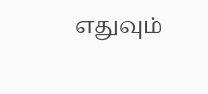எதுவும்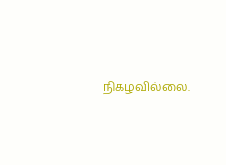நிகழவில்லை.